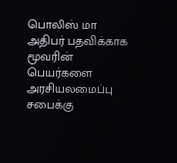பொலிஸ் மா அதிபர் பதவிக்காக மூவரின் பெயர்களை அரசியலமைப்பு சபைக்கு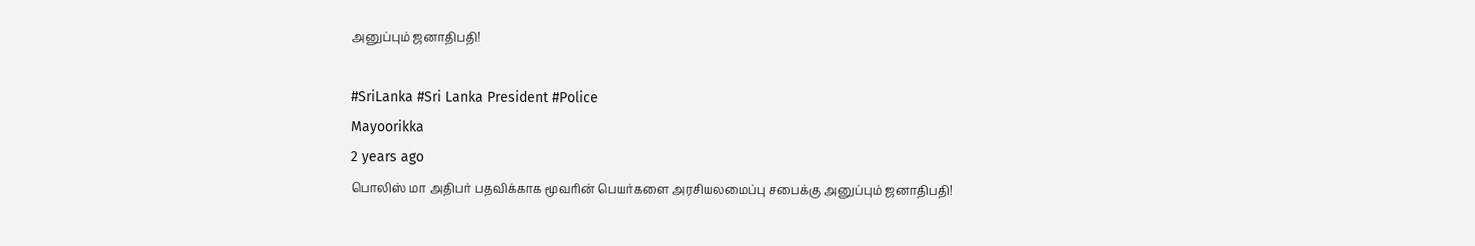அனுப்பும் ஜனாதிபதி!

#SriLanka #Sri Lanka President #Police
Mayoorikka
2 years ago
பொலிஸ் மா அதிபர் பதவிக்காக மூவரின் பெயர்களை அரசியலமைப்பு சபைக்கு அனுப்பும் ஜனாதிபதி!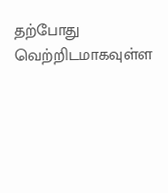தற்போது வெற்றிடமாகவுள்ள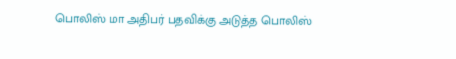பொலிஸ் மா அதிபர் பதவிக்கு அடுத்த பொலிஸ்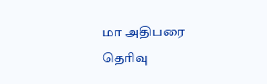மா அதிபரை தெரிவு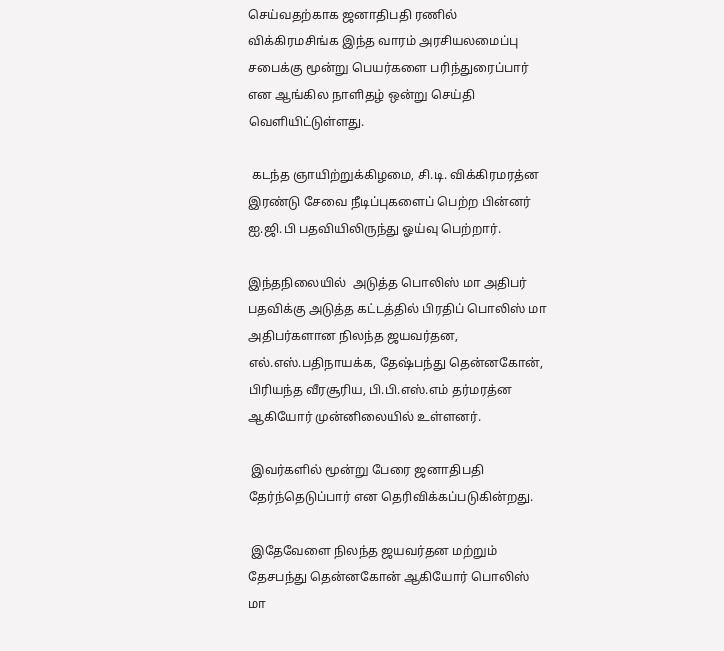செய்வதற்காக ஜனாதிபதி ரணில் விக்கிரமசிங்க இந்த வாரம் அரசியலமைப்பு சபைக்கு மூன்று பெயர்களை பரிந்துரைப்பார் என ஆங்கில நாளிதழ் ஒன்று செய்தி வெளியிட்டுள்ளது.

 கடந்த ஞாயிற்றுக்கிழமை, சி.டி. விக்கிரமரத்ன இரண்டு சேவை நீடிப்புகளைப் பெற்ற பின்னர் ஐ.ஜி.பி பதவியிலிருந்து ஓய்வு பெற்றார்.

இந்தநிலையில்  அடுத்த பொலிஸ் மா அதிபர் பதவிக்கு அடுத்த கட்டத்தில் பிரதிப் பொலிஸ் மா அதிபர்களான நிலந்த ஜயவர்தன, எல்.எஸ்.பதிநாயக்க, தேஷ்பந்து தென்னகோன், பிரியந்த வீரசூரிய, பி.பி.எஸ்.எம் தர்மரத்ன ஆகியோர் முன்னிலையில் உள்ளனர்.

 இவர்களில் மூன்று பேரை ஜனாதிபதி தேர்ந்தெடுப்பார் என தெரிவிக்கப்படுகின்றது.

 இதேவேளை நிலந்த ஜயவர்தன மற்றும் தேசபந்து தென்னகோன் ஆகியோர் பொலிஸ் மா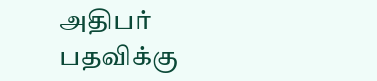அதிபர் பதவிக்கு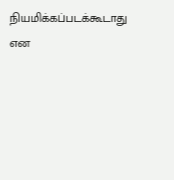நியமிக்கப்படக்கூடாது என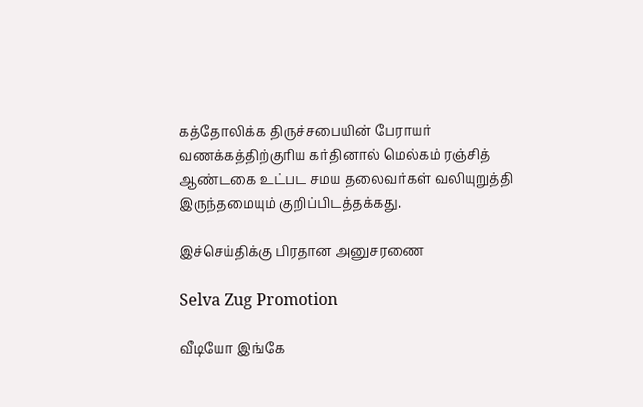கத்தோலிக்க திருச்சபையின் பேராயர் வணக்கத்திற்குரிய கர்தினால் மெல்கம் ரஞ்சித் ஆண்டகை உட்பட சமய தலைவர்கள் வலியுறுத்தி இருந்தமையும் குறிப்பிடத்தக்கது.

இச்செய்திக்கு பிரதான அனுசரணை

Selva Zug Promotion

வீடியோ இங்கே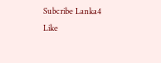Subcribe Lanka4
Like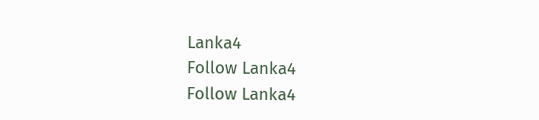Lanka4
Follow Lanka4
Follow Lanka4